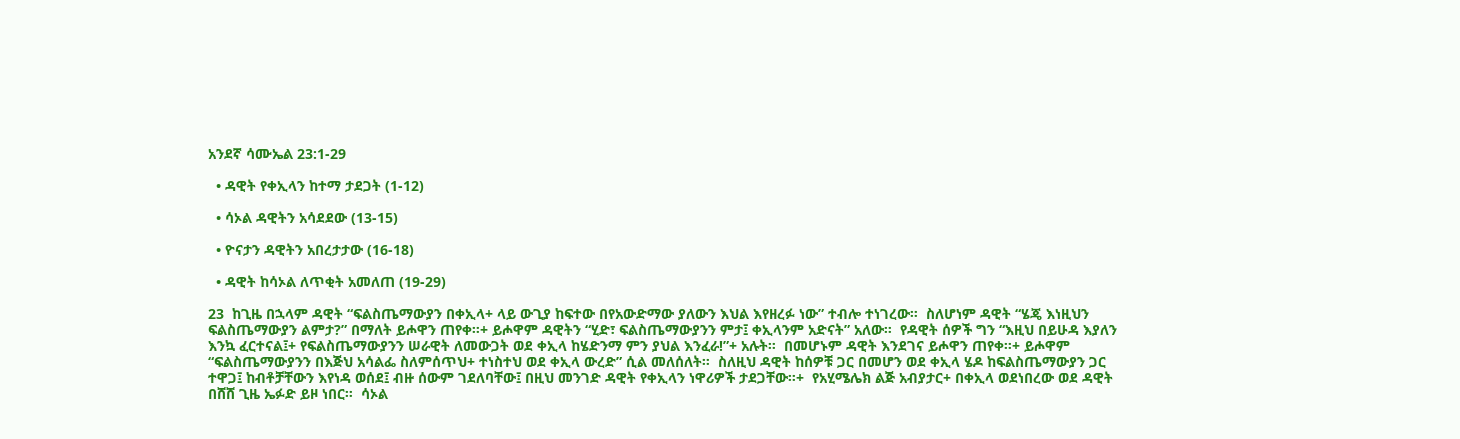አንደኛ ሳሙኤል 23:1-29

  • ዳዊት የቀኢላን ከተማ ታደጋት (1-12)

  • ሳኦል ዳዊትን አሳደደው (13-15)

  • ዮናታን ዳዊትን አበረታታው (16-18)

  • ዳዊት ከሳኦል ለጥቂት አመለጠ (19-29)

23  ከጊዜ በኋላም ዳዊት “ፍልስጤማውያን በቀኢላ+ ላይ ውጊያ ከፍተው በየአውድማው ያለውን እህል እየዘረፉ ነው” ተብሎ ተነገረው።  ስለሆነም ዳዊት “ሄጄ እነዚህን ፍልስጤማውያን ልምታ?” በማለት ይሖዋን ጠየቀ።+ ይሖዋም ዳዊትን “ሂድ፣ ፍልስጤማውያንን ምታ፤ ቀኢላንም አድናት” አለው።  የዳዊት ሰዎች ግን “እዚህ በይሁዳ እያለን እንኳ ፈርተናል፤+ የፍልስጤማውያንን ሠራዊት ለመውጋት ወደ ቀኢላ ከሄድንማ ምን ያህል እንፈራ!”+ አሉት።  በመሆኑም ዳዊት እንደገና ይሖዋን ጠየቀ።+ ይሖዋም “ፍልስጤማውያንን በእጅህ አሳልፌ ስለምሰጥህ+ ተነስተህ ወደ ቀኢላ ውረድ” ሲል መለሰለት።  ስለዚህ ዳዊት ከሰዎቹ ጋር በመሆን ወደ ቀኢላ ሄዶ ከፍልስጤማውያን ጋር ተዋጋ፤ ከብቶቻቸውን እየነዳ ወሰደ፤ ብዙ ሰውም ገደለባቸው፤ በዚህ መንገድ ዳዊት የቀኢላን ነዋሪዎች ታደጋቸው።+  የአሂሜሌክ ልጅ አብያታር+ በቀኢላ ወደነበረው ወደ ዳዊት በሸሸ ጊዜ ኤፉድ ይዞ ነበር።  ሳኦል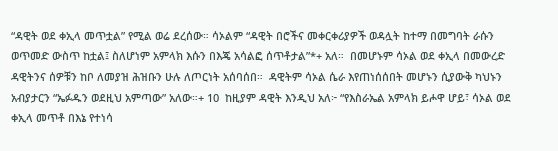“ዳዊት ወደ ቀኢላ መጥቷል” የሚል ወሬ ደረሰው። ሳኦልም “ዳዊት በሮችና መቀርቀሪያዎች ወዳሏት ከተማ በመግባት ራሱን ወጥመድ ውስጥ ከቷል፤ ስለሆነም አምላክ እሱን በእጄ አሳልፎ ሰጥቶታል”*+ አለ።  በመሆኑም ሳኦል ወደ ቀኢላ በመውረድ ዳዊትንና ሰዎቹን ከቦ ለመያዝ ሕዝቡን ሁሉ ለጦርነት አሰባሰበ።  ዳዊትም ሳኦል ሴራ እየጠነሰሰበት መሆኑን ሲያውቅ ካህኑን አብያታርን “ኤፉዱን ወደዚህ አምጣው” አለው።+ 10  ከዚያም ዳዊት እንዲህ አለ፦ “የእስራኤል አምላክ ይሖዋ ሆይ፣ ሳኦል ወደ ቀኢላ መጥቶ በእኔ የተነሳ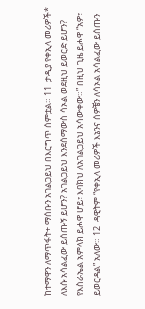ከተማዋን ለማጥፋት+ ማሰቡን አገልጋይህ በእርግጥ ሰምቷል። 11  ታዲያ የቀኢላ መሪዎች* ለእሱ አሳልፈው ይሰጡኝ ይሆን? አገልጋይህ እንደሰማውስ ሳኦል ወደዚህ ይወርድ ይሆን? የእስራኤል አምላክ ይሖዋ ሆይ፣ እባክህ ለአገልጋይህ አሳውቀው።” በዚህ ጊዜ ይሖዋ “አዎ፣ ይወርዳል” አለው። 12  ዳዊትም “የቀኢላ መሪዎች እኔንና ሰዎቼን ለሳኦል አሳልፈው ይሰጡን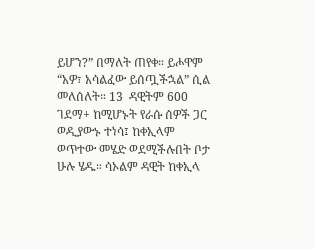ይሆን?” በማለት ጠየቀ። ይሖዋም “አዎ፣ አሳልፈው ይሰጧችኋል” ሲል መለሰለት። 13  ዳዊትም 600 ገደማ+ ከሚሆኑት የራሱ ሰዎች ጋር ወዲያውኑ ተነሳ፤ ከቀኢላም ወጥተው መሄድ ወደሚችሉበት ቦታ ሁሉ ሄዱ። ሳኦልም ዳዊት ከቀኢላ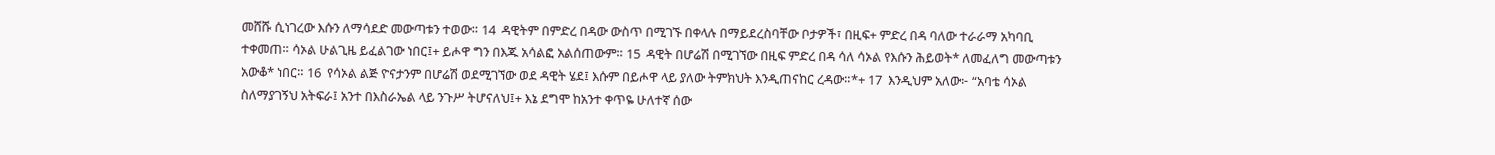መሸሹ ሲነገረው እሱን ለማሳደድ መውጣቱን ተወው። 14  ዳዊትም በምድረ በዳው ውስጥ በሚገኙ በቀላሉ በማይደረስባቸው ቦታዎች፣ በዚፍ+ ምድረ በዳ ባለው ተራራማ አካባቢ ተቀመጠ። ሳኦል ሁልጊዜ ይፈልገው ነበር፤+ ይሖዋ ግን በእጁ አሳልፎ አልሰጠውም። 15  ዳዊት በሆሬሽ በሚገኘው በዚፍ ምድረ በዳ ሳለ ሳኦል የእሱን ሕይወት* ለመፈለግ መውጣቱን አውቆ* ነበር። 16  የሳኦል ልጅ ዮናታንም በሆሬሽ ወደሚገኘው ወደ ዳዊት ሄደ፤ እሱም በይሖዋ ላይ ያለው ትምክህት እንዲጠናከር ረዳው።*+ 17  እንዲህም አለው፦ “አባቴ ሳኦል ስለማያገኝህ አትፍራ፤ አንተ በእስራኤል ላይ ንጉሥ ትሆናለህ፤+ እኔ ደግሞ ከአንተ ቀጥዬ ሁለተኛ ሰው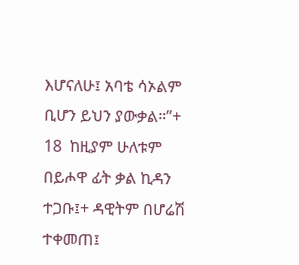እሆናለሁ፤ አባቴ ሳኦልም ቢሆን ይህን ያውቃል።”+ 18  ከዚያም ሁለቱም በይሖዋ ፊት ቃል ኪዳን ተጋቡ፤+ ዳዊትም በሆሬሽ ተቀመጠ፤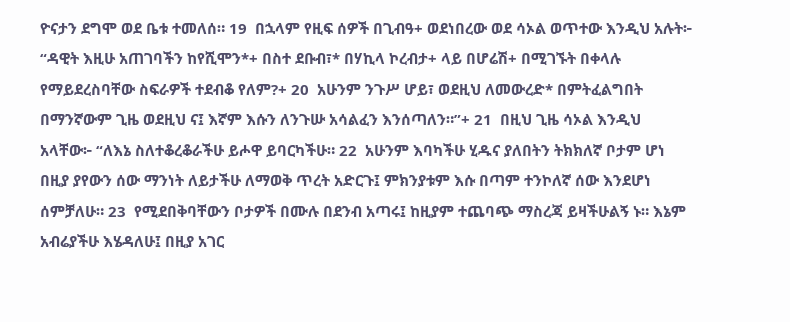ዮናታን ደግሞ ወደ ቤቱ ተመለሰ። 19  በኋላም የዚፍ ሰዎች በጊብዓ+ ወደነበረው ወደ ሳኦል ወጥተው እንዲህ አሉት፦ “ዳዊት እዚሁ አጠገባችን ከየሺሞን*+ በስተ ደቡብ፣* በሃኪላ ኮረብታ+ ላይ በሆሬሽ+ በሚገኙት በቀላሉ የማይደረስባቸው ስፍራዎች ተደብቆ የለም?+ 20  አሁንም ንጉሥ ሆይ፣ ወደዚህ ለመውረድ* በምትፈልግበት በማንኛውም ጊዜ ወደዚህ ና፤ እኛም እሱን ለንጉሡ አሳልፈን እንሰጣለን።”+ 21  በዚህ ጊዜ ሳኦል እንዲህ አላቸው፦ “ለእኔ ስለተቆረቆራችሁ ይሖዋ ይባርካችሁ። 22  አሁንም እባካችሁ ሂዱና ያለበትን ትክክለኛ ቦታም ሆነ በዚያ ያየውን ሰው ማንነት ለይታችሁ ለማወቅ ጥረት አድርጉ፤ ምክንያቱም እሱ በጣም ተንኮለኛ ሰው እንደሆነ ሰምቻለሁ። 23  የሚደበቅባቸውን ቦታዎች በሙሉ በደንብ አጣሩ፤ ከዚያም ተጨባጭ ማስረጃ ይዛችሁልኝ ኑ። እኔም አብሬያችሁ እሄዳለሁ፤ በዚያ አገር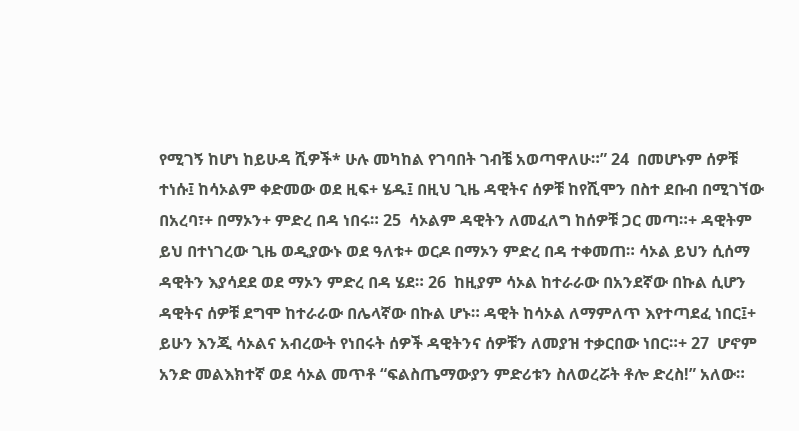የሚገኝ ከሆነ ከይሁዳ ሺዎች* ሁሉ መካከል የገባበት ገብቼ አወጣዋለሁ።” 24  በመሆኑም ሰዎቹ ተነሱ፤ ከሳኦልም ቀድመው ወደ ዚፍ+ ሄዱ፤ በዚህ ጊዜ ዳዊትና ሰዎቹ ከየሺሞን በስተ ደቡብ በሚገኘው በአረባ፣+ በማኦን+ ምድረ በዳ ነበሩ። 25  ሳኦልም ዳዊትን ለመፈለግ ከሰዎቹ ጋር መጣ።+ ዳዊትም ይህ በተነገረው ጊዜ ወዲያውኑ ወደ ዓለቱ+ ወርዶ በማኦን ምድረ በዳ ተቀመጠ። ሳኦል ይህን ሲሰማ ዳዊትን እያሳደደ ወደ ማኦን ምድረ በዳ ሄደ። 26  ከዚያም ሳኦል ከተራራው በአንደኛው በኩል ሲሆን ዳዊትና ሰዎቹ ደግሞ ከተራራው በሌላኛው በኩል ሆኑ። ዳዊት ከሳኦል ለማምለጥ እየተጣደፈ ነበር፤+ ይሁን እንጂ ሳኦልና አብረውት የነበሩት ሰዎች ዳዊትንና ሰዎቹን ለመያዝ ተቃርበው ነበር።+ 27  ሆኖም አንድ መልእክተኛ ወደ ሳኦል መጥቶ “ፍልስጤማውያን ምድሪቱን ስለወረሯት ቶሎ ድረስ!” አለው።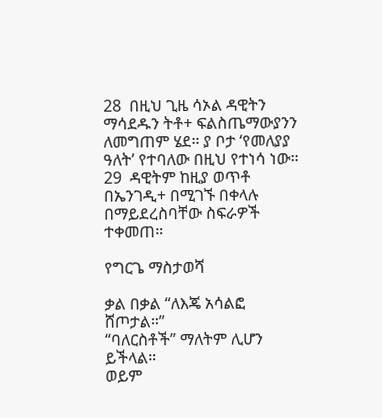28  በዚህ ጊዜ ሳኦል ዳዊትን ማሳደዱን ትቶ+ ፍልስጤማውያንን ለመግጠም ሄደ። ያ ቦታ ‘የመለያያ ዓለት’ የተባለው በዚህ የተነሳ ነው። 29  ዳዊትም ከዚያ ወጥቶ በኤንገዲ+ በሚገኙ በቀላሉ በማይደረስባቸው ስፍራዎች ተቀመጠ።

የግርጌ ማስታወሻ

ቃል በቃል “ለእጄ አሳልፎ ሸጦታል።”
“ባለርስቶች” ማለትም ሊሆን ይችላል።
ወይም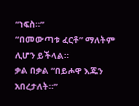“ነፍስ።”
“በመውጣቱ ፈርቶ” ማለትም ሊሆን ይችላል።
ቃል በቃል “በይሖዋ እጁን አበረታለት።”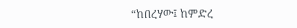“ከበረሃው፤ ከምድረ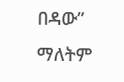በዳው” ማለትም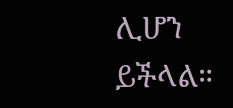ሊሆን ይችላል።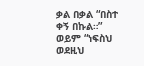ቃል በቃል “በስተ ቀኝ በኩል።”
ወይም “ነፍስህ ወደዚህ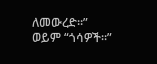ለመውረድ።”
ወይም “ጎሳዎች።”